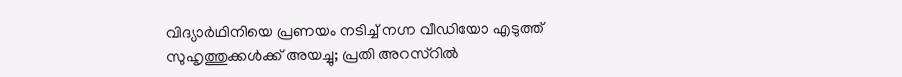വിദ്യാർഥിനിയെ പ്രണയം നടിച്ച് നഗ്ന വീഡിയോ എടുത്ത് സുഹൃത്തുക്കൾക്ക് അയച്ചു; പ്രതി അറസ്റിൽ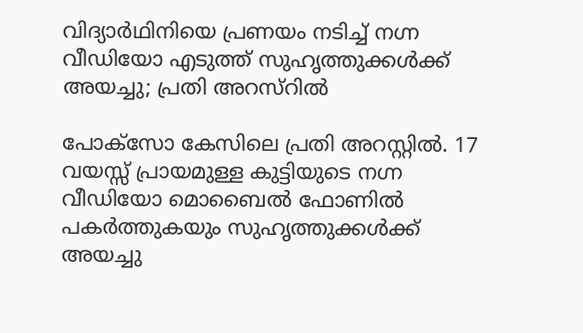വിദ്യാർഥിനിയെ പ്രണയം നടിച്ച് നഗ്ന വീഡിയോ എടുത്ത് സുഹൃത്തുക്കൾക്ക് അയച്ചു; പ്രതി അറസ്റിൽ

പോക്സോ കേസിലെ പ്രതി അറസ്റ്റിൽ. 17 വയസ്സ് പ്രായമുള്ള കുട്ടിയുടെ നഗ്ന വീഡിയോ മൊബൈൽ ഫോണിൽ പകർത്തുകയും സുഹൃത്തുക്കൾക്ക് അയച്ചു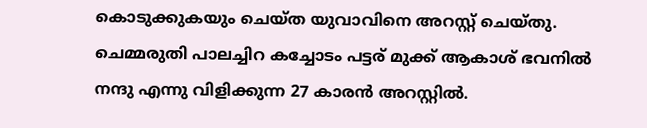കൊടുക്കുകയും ചെയ്ത യുവാവിനെ അറസ്റ്റ് ചെയ്തു. ചെമ്മരുതി പാലച്ചിറ കച്ചോടം പട്ടര് മുക്ക് ആകാശ് ഭവനിൽ നന്ദു എന്നു വിളിക്കുന്ന 27 കാരൻ അറസ്റ്റിൽ.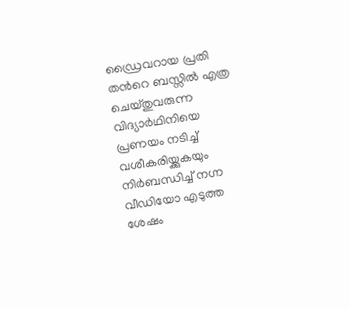ഡ്രൈവറായ പ്രതി തൻറെ ബസ്സിൽ എത്ര ചെയ്തുവരുന്ന വിദ്യാർഥിനിയെ പ്രണയം നടിച്ച് വശീകരിയ്ക്കുകയും നിർബന്ധിച്ച് നഗ്ന വീഡിയോ എടുത്ത ശേഷം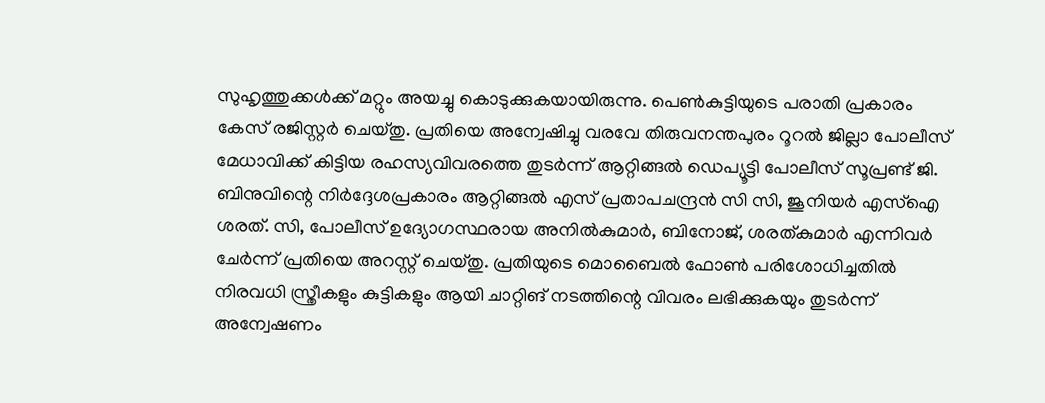സുഹൃത്തുക്കൾക്ക് മറ്റും അയച്ചു കൊടുക്കുകയായിരുന്നു. പെൺകുട്ടിയുടെ പരാതി പ്രകാരം കേസ് രജിസ്റ്റർ ചെയ്തു. പ്രതിയെ അന്വേഷിച്ചു വരവേ തിരുവനന്തപുരം റൂറൽ ജില്ലാ പോലീസ് മേധാവിക്ക് കിട്ടിയ രഹസ്യവിവരത്തെ തുടർന്ന് ആറ്റിങ്ങൽ ഡെപ്യൂട്ടി പോലീസ് സൂപ്രണ്ട് ജി. ബിനുവിന്റെ നിർദ്ദേശപ്രകാരം ആറ്റിങ്ങൽ എസ് പ്രതാപചന്ദ്രൻ സി സി, ജൂനിയർ എസ്ഐ ശരത്. സി, പോലീസ് ഉദ്യോഗസ്ഥരായ അനിൽകുമാർ, ബിനോജ്, ശരത്കുമാർ എന്നിവർ ചേർന്ന് പ്രതിയെ അറസ്റ്റ് ചെയ്തു. പ്രതിയുടെ മൊബൈൽ ഫോൺ പരിശോധിച്ചതിൽ നിരവധി സ്ത്രീകളും കുട്ടികളും ആയി ചാറ്റിങ് നടത്തിന്റെ വിവരം ലഭിക്കുകയും തുടർന്ന് അന്വേഷണം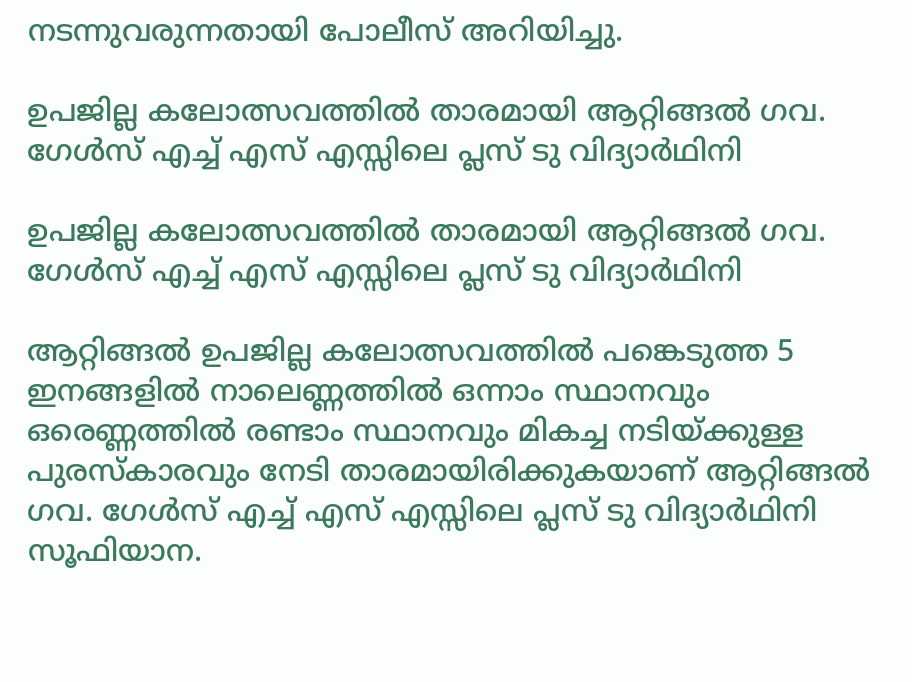നടന്നുവരുന്നതായി പോലീസ് അറിയിച്ചു.

ഉപജില്ല കലോത്സവത്തിൽ താരമായി ആറ്റിങ്ങൽ ഗവ. ഗേൾസ് എച്ച് എസ് എസ്സിലെ പ്ലസ് ടു വിദ്യാർഥിനി

ഉപജില്ല കലോത്സവത്തിൽ താരമായി ആറ്റിങ്ങൽ ഗവ. ഗേൾസ് എച്ച് എസ് എസ്സിലെ പ്ലസ് ടു വിദ്യാർഥിനി

ആറ്റിങ്ങൽ ഉപജില്ല കലോത്സവത്തിൽ പങ്കെടുത്ത 5 ഇനങ്ങളിൽ നാലെണ്ണത്തിൽ ഒന്നാം സ്ഥാനവും ഒരെണ്ണത്തിൽ രണ്ടാം സ്ഥാനവും മികച്ച നടിയ്ക്കുള്ള പുരസ്കാരവും നേടി താരമായിരിക്കുകയാണ് ആറ്റിങ്ങൽ ഗവ. ഗേൾസ് എച്ച് എസ് എസ്സിലെ പ്ലസ് ടു വിദ്യാർഥിനി സൂഫിയാന.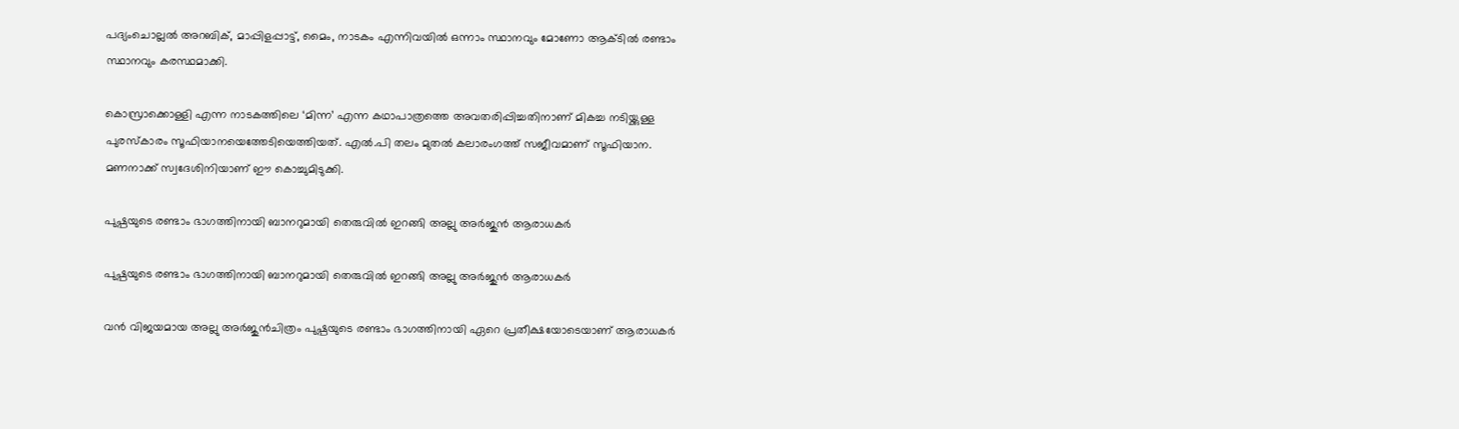പദ്യംചൊല്ലൽ അറബിക്, മാപ്പിളപ്പാട്ട്, മൈം, നാടകം എന്നിവയിൽ ഒന്നാം സ്ഥാനവും മോണോ ആക്ടിൽ രണ്ടാം സ്ഥാനവും കരസ്ഥമാക്കി.

കൊസ്രാക്കൊള്ളി എന്ന നാടകത്തിലെ ‘മിന്ന’ എന്ന കഥാപാത്രത്തെ അവതരിപ്പിച്ചതിനാണ് മികച്ച നടിയ്ക്കുള്ള പുരസ്കാരം സൂഫിയാനയെത്തേടിയെത്തിയത്. എൽ.പി തലം മുതൽ കലാരംഗത്ത് സജീവമാണ് സൂഫിയാന. മണനാക്ക് സ്വദേശിനിയാണ് ഈ കൊച്ചുമിടുക്കി.

പുഷ്പയുടെ രണ്ടാം ഭാഗത്തിനായി ബാനറുമായി തെരുവിൽ ഇറങ്ങി അല്ലു അർജുൻ ആരാധകർ

പുഷ്പയുടെ രണ്ടാം ഭാഗത്തിനായി ബാനറുമായി തെരുവിൽ ഇറങ്ങി അല്ലു അർജുൻ ആരാധകർ

വൻ വിജയമായ അല്ലു അർജുൻചിത്രം പുഷ്പയുടെ രണ്ടാം ഭാഗത്തിനായി ഏറെ പ്രതീക്ഷയോടെയാണ് ആരാധകർ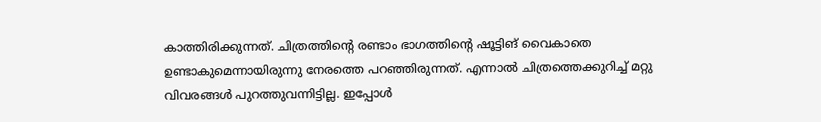കാത്തിരിക്കുന്നത്. ചിത്രത്തിന്റെ രണ്ടാം ഭാഗത്തിന്റെ ഷൂട്ടിങ് വൈകാതെ ഉണ്ടാകുമെന്നായിരുന്നു നേരത്തെ പറഞ്ഞിരുന്നത്. എന്നാൽ ചിത്രത്തെക്കുറിച്ച് മറ്റു വിവരങ്ങൾ പുറത്തുവന്നിട്ടില്ല. ഇപ്പോൾ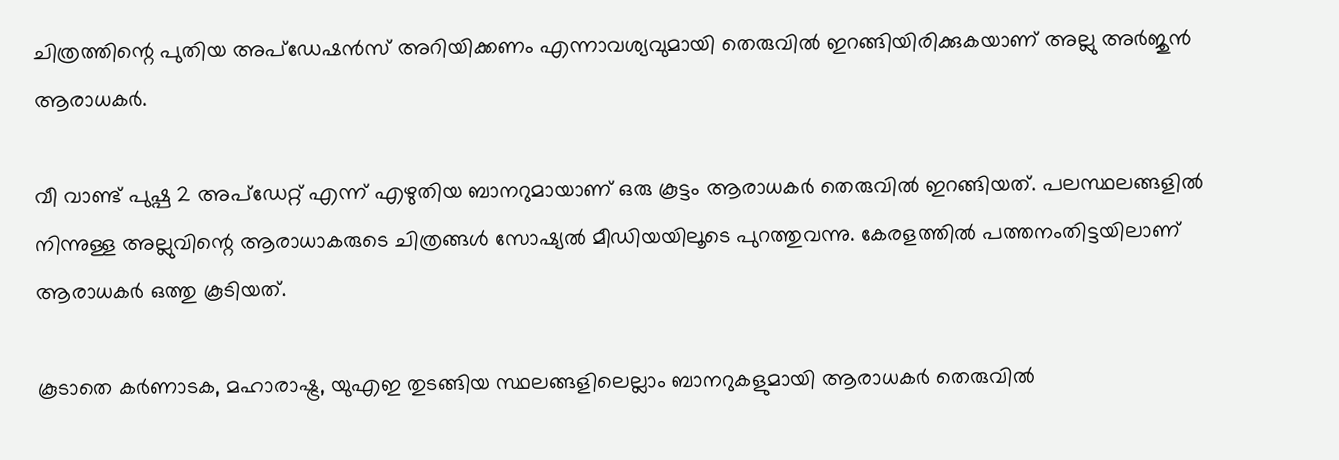ചിത്രത്തിന്റെ പുതിയ അപ്ഡേഷൻസ് അറിയിക്കണം എന്നാവശ്യവുമായി തെരുവിൽ ഇറങ്ങിയിരിക്കുകയാണ് അല്ലു അർജുൻ ആരാധകർ.

വീ വാണ്ട് പുഷ്പ 2 അപ്ഡേറ്റ് എന്ന് എഴുതിയ ബാനറുമായാണ് ഒരു കൂട്ടം ആരാധകർ തെരുവിൽ ഇറങ്ങിയത്. പലസ്ഥലങ്ങളിൽ നിന്നുള്ള അല്ലുവിന്റെ ആരാധാകരുടെ ചിത്രങ്ങൾ സോഷ്യൽ മീഡിയയിലൂടെ പുറത്തുവന്നു. കേരളത്തിൽ പത്തനംതിട്ടയിലാണ് ആരാധകർ ഒത്തു കൂടിയത്.

കൂടാതെ കർണാടക, മഹാരാഷ്ട്ര, യുഎഇ തുടങ്ങിയ സ്ഥലങ്ങളിലെല്ലാം ബാനറുകളുമായി ആരാധകർ തെരുവിൽ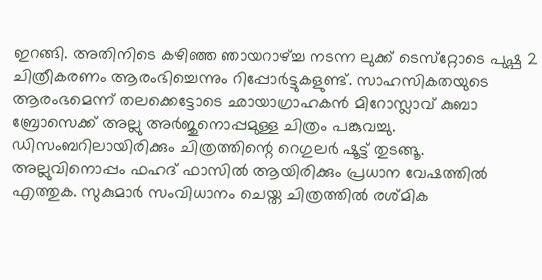ഇറങ്ങി. അതിനിടെ കഴിഞ്ഞ ഞായറാഴ്ച്ച നടന്ന ലുക്ക് ടെസ്‌റ്റോടെ പുഷ്പ 2 ചിത്രീകരണം ആരംഭിച്ചെന്നും റിപ്പോർട്ടുകളുണ്ട്. സാഹസികതയുടെ ആരംഭമെന്ന് തലക്കെട്ടോടെ ഛായാഗ്രാഹകന്‍ മിറോസ്ലാവ് കുബാ ബ്രോസെക്ക് അല്ലു അർജുനൊപ്പമുള്ള ചിത്രം പങ്കുവച്ചു. ഡിസംബറിലായിരിക്കും ചിത്രത്തിന്റെ റെഗുലര്‍ ഷൂട്ട് തുടങ്ങൂ. അല്ലുവിനൊപ്പം ഫഹദ് ഫാസിൽ ആയിരിക്കും പ്രധാന വേഷത്തിൽ എത്തുക. സുകുമാർ സംവിധാനം ചെയ്ത ചിത്രത്തിൽ രശ്മിക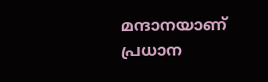മന്ദാനയാണ് പ്രധാന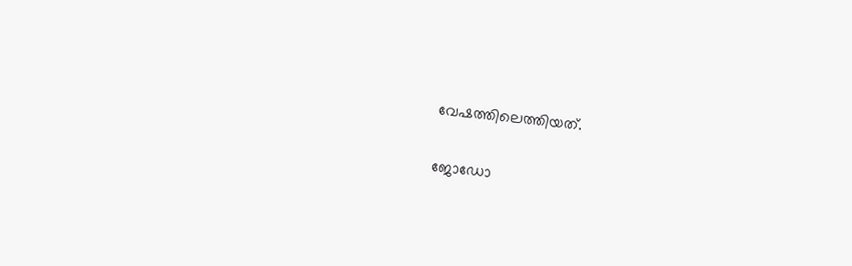വേഷത്തിലെത്തിയത്.

ജോഡോ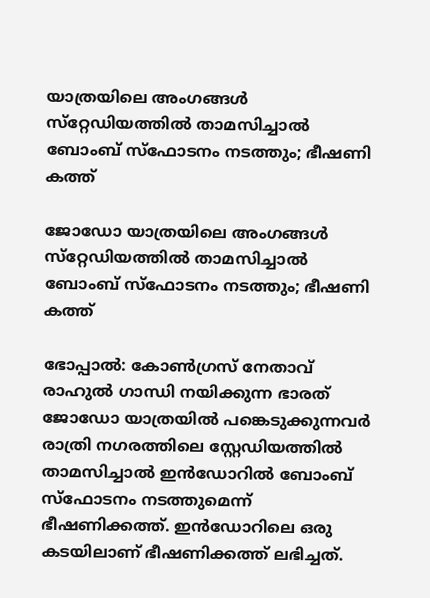യാത്രയിലെ അംഗങ്ങള്‍ സ്‌റ്റേഡിയത്തില്‍ താമസിച്ചാല്‍ ബോംബ് സ്‌ഫോടനം നടത്തും; ഭീഷണി കത്ത്

ജോഡോ യാത്രയിലെ അംഗങ്ങള്‍ സ്‌റ്റേഡിയത്തില്‍ താമസിച്ചാല്‍ ബോംബ് സ്‌ഫോടനം നടത്തും; ഭീഷണി കത്ത്

ഭോപ്പാല്‍: കോണ്‍ഗ്രസ് നേതാവ് രാഹുല്‍ ഗാന്ധി നയിക്കുന്ന ഭാരത് ജോഡോ യാത്രയില്‍ പങ്കെടുക്കുന്നവര്‍ രാത്രി നഗരത്തിലെ സ്റ്റേഡിയത്തില്‍ താമസിച്ചാല്‍ ഇന്‍ഡോറില്‍ ബോംബ് സ്‌ഫോടനം നടത്തുമെന്ന് ഭീഷണിക്കത്ത്. ഇന്‍ഡോറിലെ ഒരു കടയിലാണ് ഭീഷണിക്കത്ത് ലഭിച്ചത്.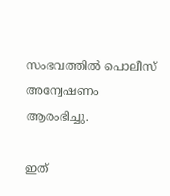സംഭവത്തില്‍ പൊലീസ് അന്വേഷണം ആരംഭിച്ചു.

ഇത്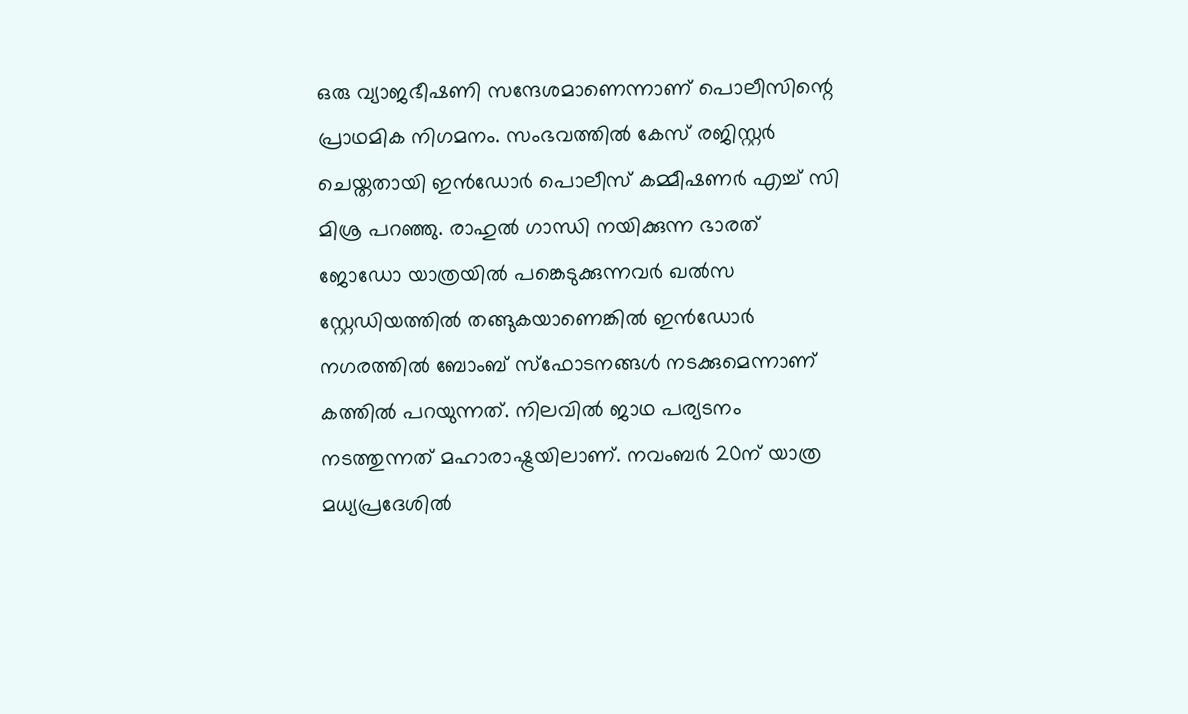ഒരു വ്യാജഭീഷണി സന്ദേശമാണെന്നാണ് പൊലീസിന്റെ പ്രാഥമിക നിഗമനം. സംഭവത്തില്‍ കേസ് രജിസ്റ്റര്‍ ചെയ്തതായി ഇന്‍ഡോര്‍ പൊലീസ് കമ്മീഷണര്‍ എച്ച് സി മിശ്ര പറഞ്ഞു. രാഹുല്‍ ഗാന്ധി നയിക്കുന്ന ഭാരത് ജോഡോ യാത്രയില്‍ പങ്കെടുക്കുന്നവര്‍ ഖല്‍സ സ്റ്റേഡിയത്തില്‍ തങ്ങുകയാണെങ്കില്‍ ഇന്‍ഡോര്‍ നഗരത്തില്‍ ബോംബ് സ്‌ഫോടനങ്ങള്‍ നടക്കുമെന്നാണ് കത്തില്‍ പറയുന്നത്. നിലവില്‍ ജാഥ പര്യടനം നടത്തുന്നത് മഹാരാഷ്ട്രയിലാണ്. നവംബര്‍ 20ന് യാത്ര മധ്യപ്രദേശില്‍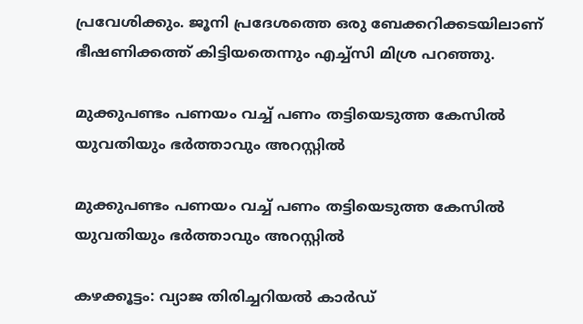പ്രവേശിക്കും. ജൂനി പ്രദേശത്തെ ഒരു ബേക്കറിക്കടയിലാണ് ഭീഷണിക്കത്ത് കിട്ടിയതെന്നും എച്ച്‌സി മിശ്ര പറഞ്ഞു.

മുക്കുപണ്ടം പണയം വച്ച് പണം തട്ടിയെടുത്ത കേസിൽ യുവതിയും ഭർത്താവും അറസ്റ്റിൽ

മുക്കുപണ്ടം പണയം വച്ച് പണം തട്ടിയെടുത്ത കേസിൽ യുവതിയും ഭർത്താവും അറസ്റ്റിൽ

കഴക്കൂട്ടം: വ്യാജ തിരിച്ചറിയൽ കാർഡ്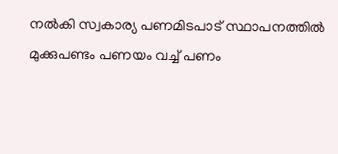നൽകി സ്വകാര്യ പണമിടപാട് സ്ഥാപനത്തിൽ മുക്കുപണ്ടം പണയം വച്ച് പണം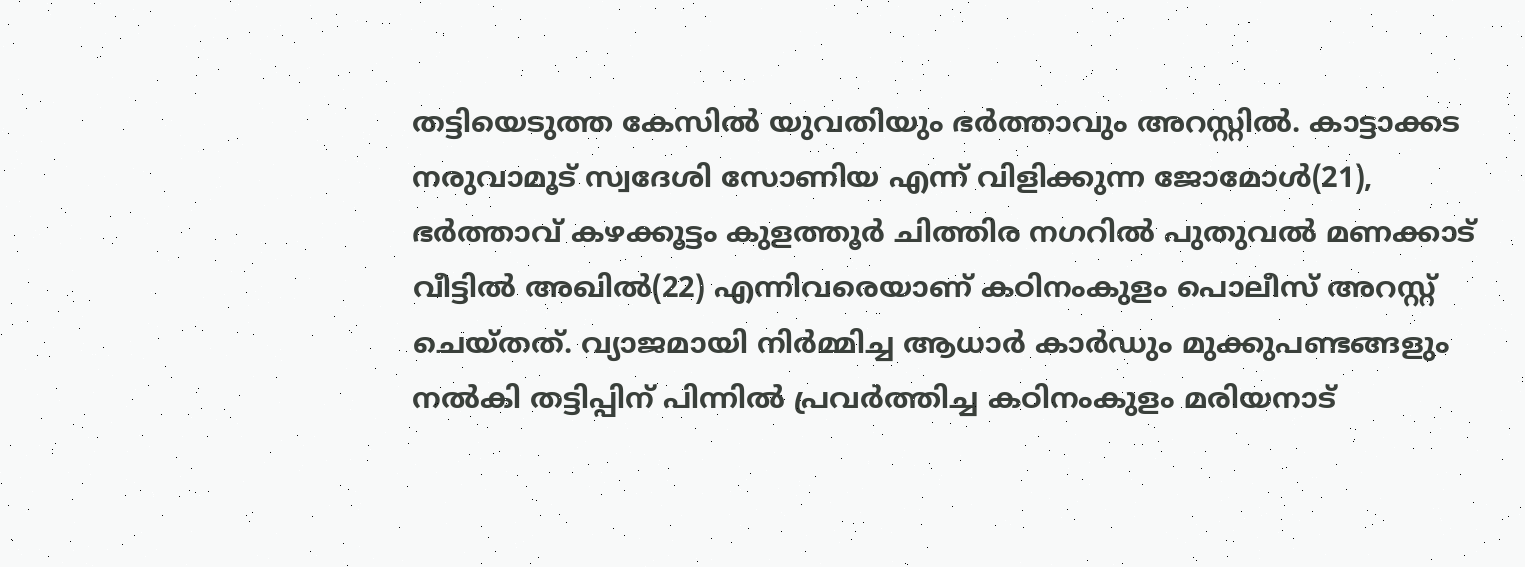തട്ടിയെടുത്ത കേസിൽ യുവതിയും ഭർത്താവും അറസ്റ്റിൽ. കാട്ടാക്കട നരുവാമൂട് സ്വദേശി സോണിയ എന്ന് വിളിക്കുന്ന ജോമോൾ(21), ഭർത്താവ് കഴക്കൂട്ടം കുളത്തൂർ ചിത്തിര നഗറിൽ പുതുവൽ മണക്കാട് വീട്ടിൽ അഖിൽ(22) എന്നിവരെയാണ് കഠിനംകുളം പൊലീസ് അറസ്റ്റ് ചെയ്തത്. വ്യാജമായി നിർമ്മിച്ച ആധാർ കാർഡും മുക്കുപണ്ടങ്ങളും നൽകി തട്ടിപ്പിന് പിന്നിൽ പ്രവർത്തിച്ച കഠിനംകുളം മരിയനാട്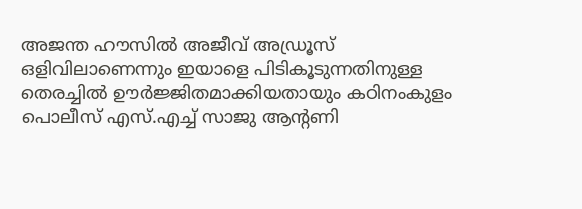അജന്ത ഹൗസിൽ അജീവ് അഡ്രൂസ് ഒളിവിലാണെന്നും ഇയാളെ പിടികൂടുന്നതിനുള്ള തെരച്ചിൽ ഊർജ്ജിതമാക്കിയതായും കഠിനംകുളം പൊലീസ് എസ്.എച്ച് സാജു ആന്റണി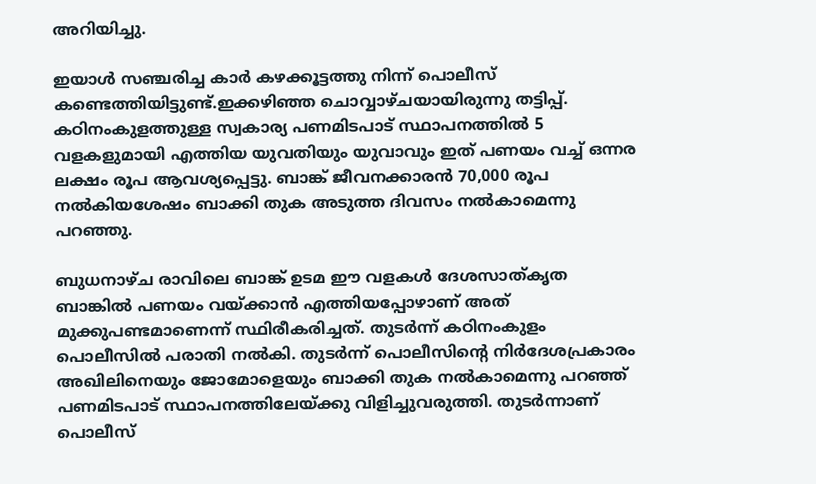അറിയിച്ചു.

ഇയാൾ സഞ്ചരിച്ച കാർ കഴക്കൂട്ടത്തു നിന്ന് പൊലീസ് കണ്ടെത്തിയിട്ടുണ്ട്.ഇക്കഴിഞ്ഞ ചൊവ്വാഴ്ചയായിരുന്നു തട്ടിപ്പ്. കഠിനംകുളത്തുള്ള സ്വകാര്യ പണമിടപാട് സ്ഥാപനത്തിൽ 5 വളകളുമായി എത്തിയ യുവതിയും യുവാവും ഇത് പണയം വച്ച് ഒന്നര ലക്ഷം രൂപ ആവശ്യപ്പെട്ടു. ബാങ്ക് ജീവനക്കാരൻ 70,000 രൂപ നൽകിയശേഷം ബാക്കി തുക അടുത്ത ദിവസം നൽകാമെന്നു പറഞ്ഞു.

ബുധനാഴ്ച രാവിലെ ബാങ്ക് ഉടമ ഈ വളകൾ ദേശസാത്കൃത ബാങ്കിൽ പണയം വയ്ക്കാൻ എത്തിയപ്പോഴാണ് അത് മുക്കുപണ്ടമാണെന്ന് സ്ഥിരീകരിച്ചത്. തുടർന്ന് കഠിനംകുളം പൊലീസിൽ പരാതി നൽകി. തുടർന്ന് പൊലീസിന്റെ നിർദേശപ്രകാരം അഖിലിനെയും ജോമോളെയും ബാക്കി തുക നൽകാമെന്നു പറഞ്ഞ് പണമിടപാട് സ്ഥാപനത്തിലേയ്ക്കു വിളിച്ചുവരുത്തി. തുടർന്നാണ് പൊലീസ്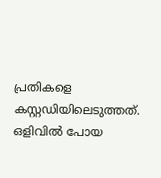പ്രതികളെ കസ്റ്റഡിയിലെടുത്തത്. ഒളിവിൽ പോയ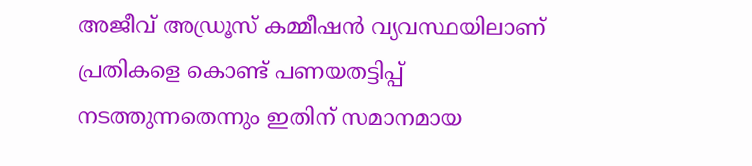അജീവ് അഡ്രൂസ് കമ്മീഷൻ വ്യവസ്ഥയിലാണ് പ്രതികളെ കൊണ്ട് പണയതട്ടിപ്പ് നടത്തുന്നതെന്നും ഇതിന് സമാനമായ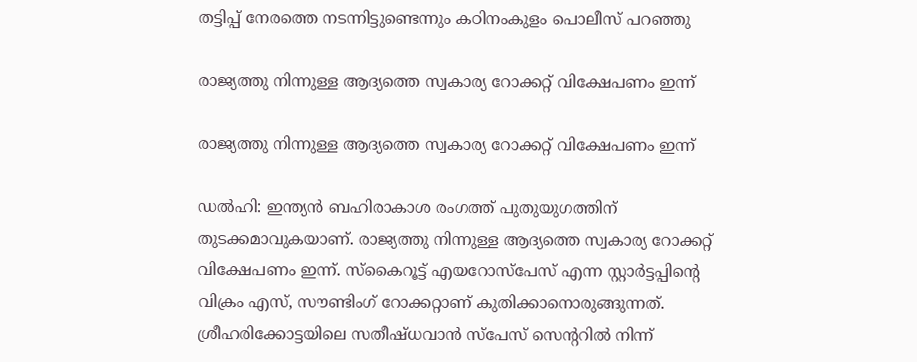തട്ടിപ്പ് നേരത്തെ നടന്നിട്ടുണ്ടെന്നും കഠിനംകുളം പൊലീസ് പറഞ്ഞു

രാജ്യത്തു നിന്നുള്ള ആദ്യത്തെ സ്വകാര്യ റോക്കറ്റ് വിക്ഷേപണം ഇന്ന്

രാജ്യത്തു നിന്നുള്ള ആദ്യത്തെ സ്വകാര്യ റോക്കറ്റ് വിക്ഷേപണം ഇന്ന്

ഡൽഹി: ഇന്ത്യൻ ബഹിരാകാശ രംഗത്ത് പുതുയുഗത്തിന് തുടക്കമാവുകയാണ്. രാജ്യത്തു നിന്നുള്ള ആദ്യത്തെ സ്വകാര്യ റോക്കറ്റ് വിക്ഷേപണം ഇന്ന്. സ്കൈറൂട്ട് എയറോസ്പേസ് എന്ന സ്റ്റാ‍‌‌‍ർട്ടപ്പിന്റെ വിക്രം എസ്, സൗണ്ടിംഗ് റോക്കറ്റാണ് കുതിക്കാനൊരുങ്ങുന്നത്. ശ്രീഹരിക്കോട്ടയിലെ സതീഷ്ധവാൻ സ്പേസ് സെന്ററിൽ നിന്ന്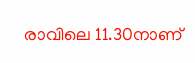രാവിലെ 11.30നാണ്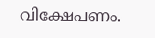വിക്ഷേപണം.